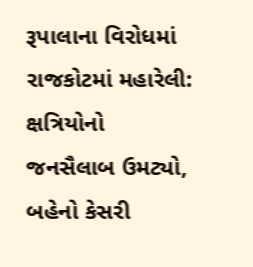રૂપાલાના વિરોધમાં રાજકોટમાં મહારેલી: ક્ષત્રિયોનો જનસૈલાબ ઉમટ્યો, બહેનો કેસરી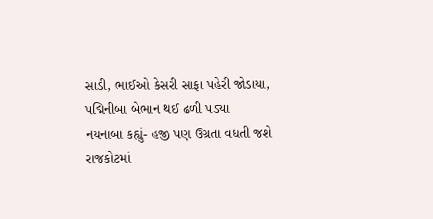સાડી, ભાઈઓ કેસરી સાફા પહેરી જોડાયા, પદ્મિનીબા બેભાન થઈ ઢળી પડ્યા
નયનાબા કહ્યું- હજી પણ ઉગ્રતા વધતી જશે
રાજકોટમાં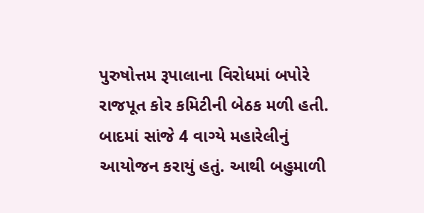પુરુષોત્તમ રૂપાલાના વિરોધમાં બપોરે રાજપૂત કોર કમિટીની બેઠક મળી હતી. બાદમાં સાંજે 4 વાગ્યે મહારેલીનું આયોજન કરાયું હતું. આથી બહુમાળી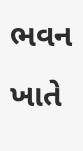ભવન ખાતે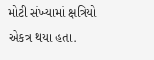મોટી સંખ્યામાં ક્ષત્રિયો એકત્ર થયા હતા.